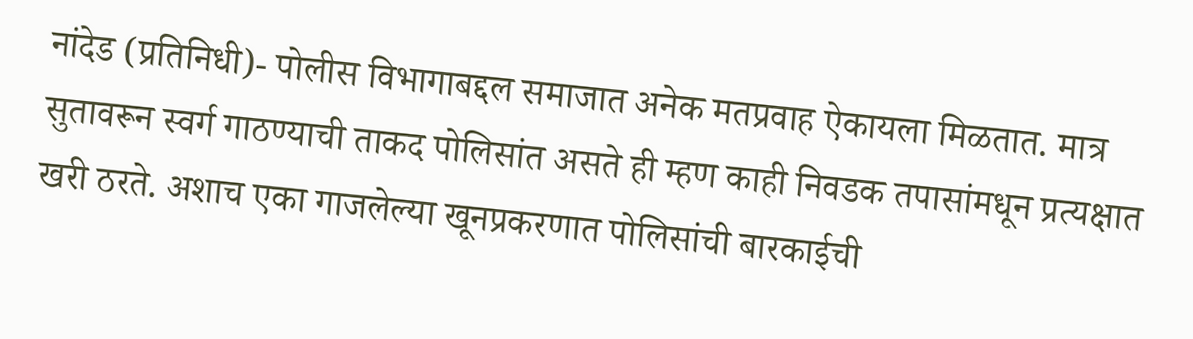नांदेड (प्रतिनिधी)- पोलीस विभागाबद्दल समाजात अनेक मतप्रवाह ऐकायला मिळतात. मात्र सुतावरून स्वर्ग गाठण्याची ताकद पोलिसांत असते ही म्हण काही निवडक तपासांमधून प्रत्यक्षात खरी ठरते. अशाच एका गाजलेल्या खूनप्रकरणात पोलिसांची बारकाईची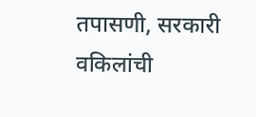तपासणी, सरकारी वकिलांची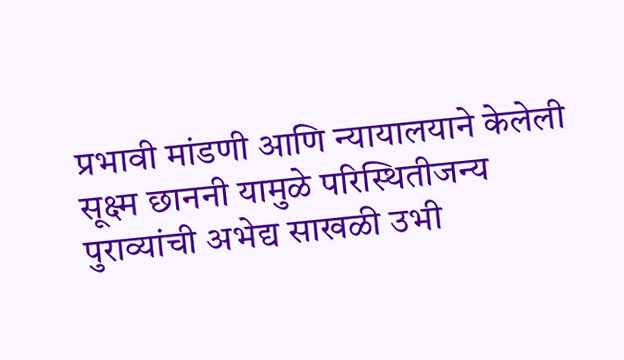प्रभावी मांडणी आणि न्यायालयाने केलेली सूक्ष्म छाननी यामुळे परिस्थितीजन्य पुराव्यांची अभेद्य साखळी उभी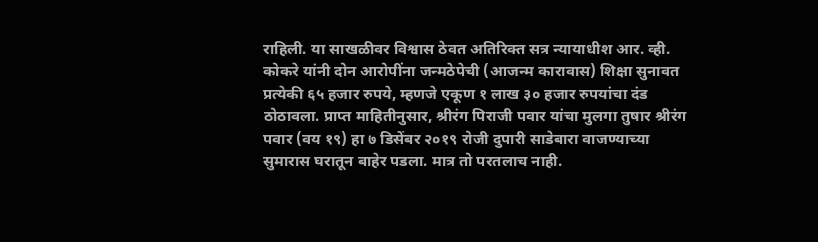राहिली. या साखळीवर विश्वास ठेवत अतिरिक्त सत्र न्यायाधीश आर. व्ही. कोकरे यांनी दोन आरोपींना जन्मठेपेची (आजन्म कारावास) शिक्षा सुनावत प्रत्येकी ६५ हजार रुपये, म्हणजे एकूण १ लाख ३० हजार रुपयांचा दंड ठोठावला. प्राप्त माहितीनुसार, श्रीरंग पिराजी पवार यांचा मुलगा तुषार श्रीरंग पवार (वय १९) हा ७ डिसेंबर २०१९ रोजी दुपारी साडेबारा वाजण्याच्या सुमारास घरातून बाहेर पडला. मात्र तो परतलाच नाही.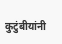कुटुंबीयांनी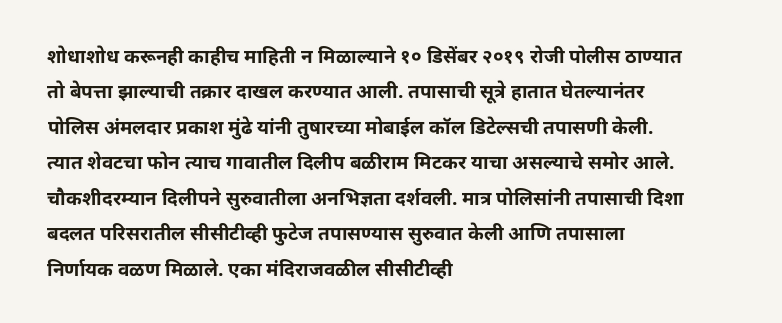शोधाशोध करूनही काहीच माहिती न मिळाल्याने १० डिसेंबर २०१९ रोजी पोलीस ठाण्यात तो बेपत्ता झाल्याची तक्रार दाखल करण्यात आली. तपासाची सूत्रे हातात घेतल्यानंतर पोलिस अंमलदार प्रकाश मुंढे यांनी तुषारच्या मोबाईल कॉल डिटेल्सची तपासणी केली. त्यात शेवटचा फोन त्याच गावातील दिलीप बळीराम मिटकर याचा असल्याचे समोर आले. चौकशीदरम्यान दिलीपने सुरुवातीला अनभिज्ञता दर्शवली. मात्र पोलिसांनी तपासाची दिशा बदलत परिसरातील सीसीटीव्ही फुटेज तपासण्यास सुरुवात केली आणि तपासाला निर्णायक वळण मिळाले. एका मंदिराजवळील सीसीटीव्ही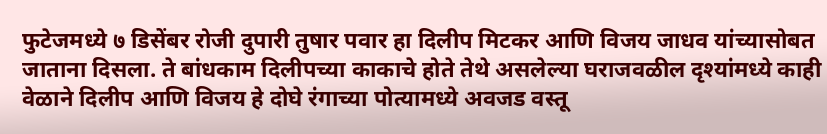फुटेजमध्ये ७ डिसेंबर रोजी दुपारी तुषार पवार हा दिलीप मिटकर आणि विजय जाधव यांच्यासोबत जाताना दिसला. ते बांधकाम दिलीपच्या काकाचे होते तेथे असलेल्या घराजवळील दृश्यांमध्ये काही वेळाने दिलीप आणि विजय हे दोघे रंगाच्या पोत्यामध्ये अवजड वस्तू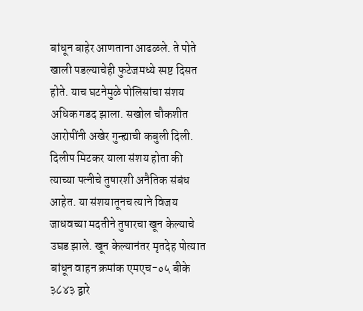बांधून बाहेर आणताना आढळले. ते पोते खाली पडल्याचेही फुटेजमध्ये स्पष्ट दिसत होते. याच घटनेमुळे पोलिसांचा संशय अधिक गडद झाला. सखोल चौकशीत आरोपींनी अखेर गुन्ह्याची कबुली दिली. दिलीप मिटकर याला संशय होता की त्याच्या पत्नीचे तुषारशी अनैतिक संबंध आहेत. या संशयातूनच त्याने विजय जाधवच्या मदतीने तुषारचा खून केल्याचे उघड झाले. खून केल्यानंतर मृतदेह पोत्यात बांधून वाहन क्रमांक एमएच-०५ बीके ३८४३ द्वारे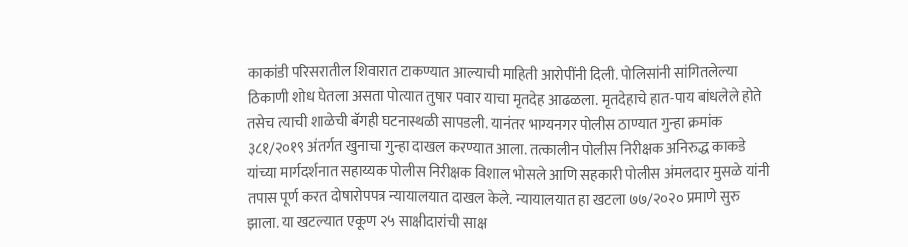काकांडी परिसरातील शिवारात टाकण्यात आल्याची माहिती आरोपींनी दिली. पोलिसांनी सांगितलेल्या ठिकाणी शोध घेतला असता पोत्यात तुषार पवार याचा मृतदेह आढळला. मृतदेहाचे हात-पाय बांधलेले होते तसेच त्याची शाळेची बॅगही घटनास्थळी सापडली. यानंतर भाग्यनगर पोलीस ठाण्यात गुन्हा क्रमांक ३८१/२०१९ अंतर्गत खुनाचा गुन्हा दाखल करण्यात आला. तत्कालीन पोलीस निरीक्षक अनिरुद्ध काकडे यांच्या मार्गदर्शनात सहाय्यक पोलीस निरीक्षक विशाल भोसले आणि सहकारी पोलीस अंमलदार मुसळे यांनी तपास पूर्ण करत दोषारोपपत्र न्यायालयात दाखल केले. न्यायालयात हा खटला ७७/२०२० प्रमाणे सुरु झाला. या खटल्यात एकूण २५ साक्षीदारांची साक्ष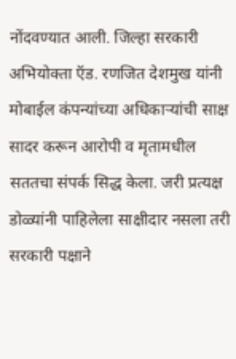नोंदवण्यात आली. जिल्हा सरकारी अभियोक्ता ऍड. रणजित देशमुख यांनी मोबाईल कंपन्यांच्या अधिकाऱ्यांची साक्ष सादर करून आरोपी व मृतामधील सततचा संपर्क सिद्ध केला. जरी प्रत्यक्ष डोळ्यांनी पाहिलेला साक्षीदार नसला तरी सरकारी पक्षाने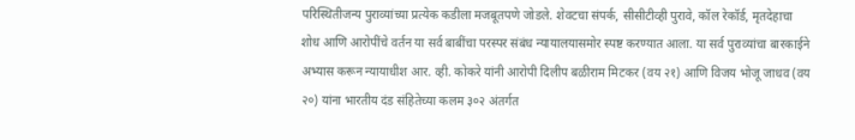परिस्थितीजन्य पुराव्यांच्या प्रत्येक कडीला मजबूतपणे जोडले. शेवटचा संपर्क, सीसीटीव्ही पुरावे, कॉल रेकॉर्ड, मृतदेहाचा शोध आणि आरोपींचे वर्तन या सर्व बाबींचा परस्पर संबंध न्यायालयासमोर स्पष्ट करण्यात आला. या सर्व पुराव्यांचा बारकाईने अभ्यास करून न्यायाधीश आर. व्ही. कोकरे यांनी आरोपी दिलीप बळीराम मिटकर (वय २१) आणि विजय भोजू जाधव (वय २०) यांना भारतीय दंड संहितेच्या कलम ३०२ अंतर्गत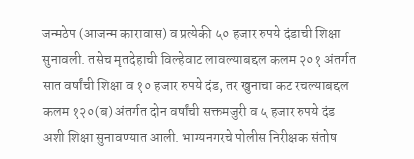जन्मठेप (आजन्म कारावास) व प्रत्येकी ५० हजार रुपये दंडाची शिक्षा सुनावली. तसेच मृतदेहाची विल्हेवाट लावल्याबद्दल कलम २०१ अंतर्गत सात वर्षांची शिक्षा व १० हजार रुपये दंड, तर खुनाचा कट रचल्याबद्दल कलम १२०(ब) अंतर्गत दोन वर्षांची सक्तमजुरी व ५ हजार रुपये दंड अशी शिक्षा सुनावण्यात आली. भाग्यनगरचे पोलीस निरीक्षक संतोष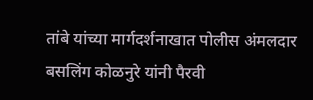तांबे यांच्या मार्गदर्शनाखात पोलीस अंमलदार बसलिंग कोळनुरे यांनी पैरवी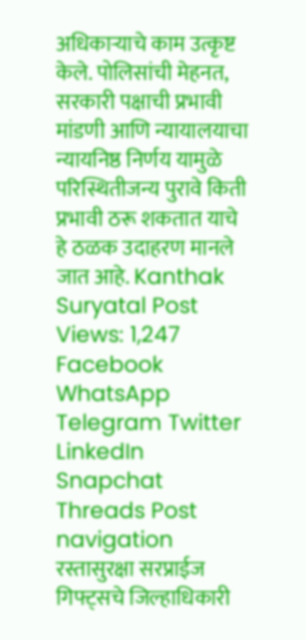अधिकाऱ्याचे काम उत्कृष्ट केले. पोलिसांची मेहनत, सरकारी पक्षाची प्रभावी मांडणी आणि न्यायालयाचा न्यायनिष्ठ निर्णय यामुळे परिस्थितीजन्य पुरावे किती प्रभावी ठरू शकतात याचे हे ठळक उदाहरण मानले जात आहे. Kanthak Suryatal Post Views: 1,247 Facebook WhatsApp Telegram Twitter LinkedIn Snapchat Threads Post navigation रस्तासुरक्षा सरप्राईज गिफ्ट्सचे जिल्हाधिकारी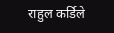राहुल कर्डिले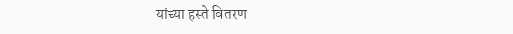यांच्या हस्ते वितरण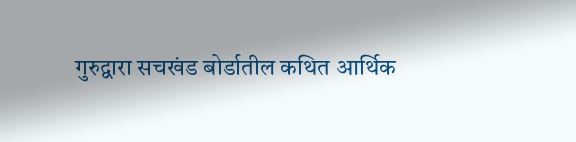गुरुद्वारा सचखंड बोर्डातील कथित आर्थिक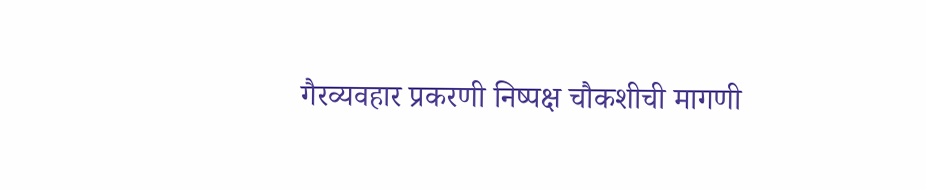गैरव्यवहार प्रकरणी निष्पक्ष चौकशीची मागणी